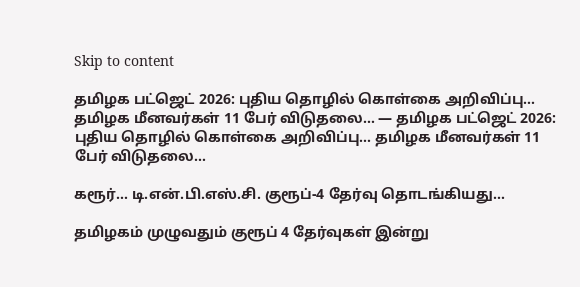Skip to content

தமிழக பட்ஜெட் 2026: புதிய தொழில் கொள்கை அறிவிப்பு… தமிழக மீனவர்கள் 11 பேர் விடுதலை… — தமிழக பட்ஜெட் 2026: புதிய தொழில் கொள்கை அறிவிப்பு… தமிழக மீனவர்கள் 11 பேர் விடுதலை…

கரூர்… டி.என்.பி.எஸ்.சி. குரூப்-4 தேர்வு தொடங்கியது…

தமிழகம் முழுவதும் குரூப் 4 தேர்வுகள் இன்று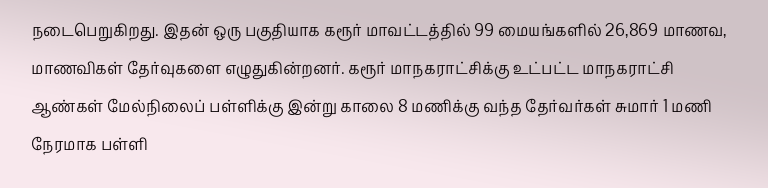நடைபெறுகிறது. இதன் ஒரு பகுதியாக கரூர் மாவட்டத்தில் 99 மையங்களில் 26,869 மாணவ, மாணவிகள் தேர்வுகளை எழுதுகின்றனர். கரூர் மாநகராட்சிக்கு உட்பட்ட மாநகராட்சி ஆண்கள் மேல்நிலைப் பள்ளிக்கு இன்று காலை 8 மணிக்கு வந்த தேர்வர்கள் சுமார் 1 மணி நேரமாக பள்ளி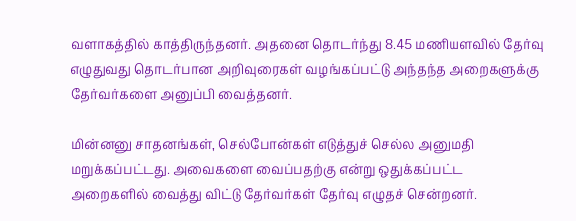வளாகத்தில் காத்திருந்தனர். அதனை தொடர்ந்து 8.45 மணியளவில் தேர்வு எழுதுவது தொடர்பான அறிவுரைகள் வழங்கப்பட்டு அந்தந்த அறைகளுக்கு தேர்வர்களை அனுப்பி வைத்தனர்.

மின்னனு சாதனங்கள், செல்போன்கள் எடுத்துச் செல்ல அனுமதி மறுக்கப்பட்டது. அவைகளை வைப்பதற்கு என்று ஒதுக்கப்பட்ட அறைகளில் வைத்து விட்டு தேர்வர்கள் தேர்வு எழுதச் சென்றனர்.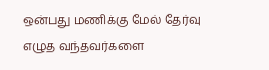ஒன்பது மணிக்கு மேல் தேர்வு எழுத வந்தவர்களை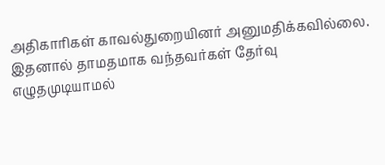அதிகாரிகள் காவல்துறையினர் அனுமதிக்கவில்லை. இதனால் தாமதமாக வந்தவர்கள் தேர்வு எழுதமுடியாமல்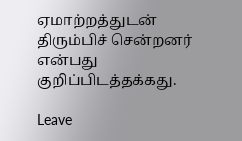ஏமாற்றத்துடன் திரும்பிச் சென்றனர் என்பது குறிப்பிடத்தக்கது.

Leave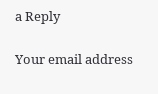a Reply

Your email address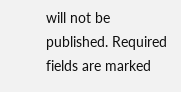will not be published. Required fields are marked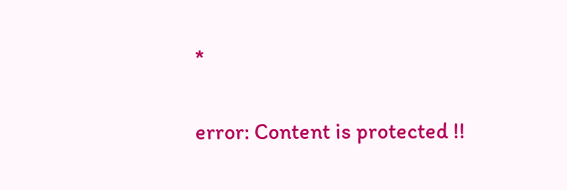*

error: Content is protected !!